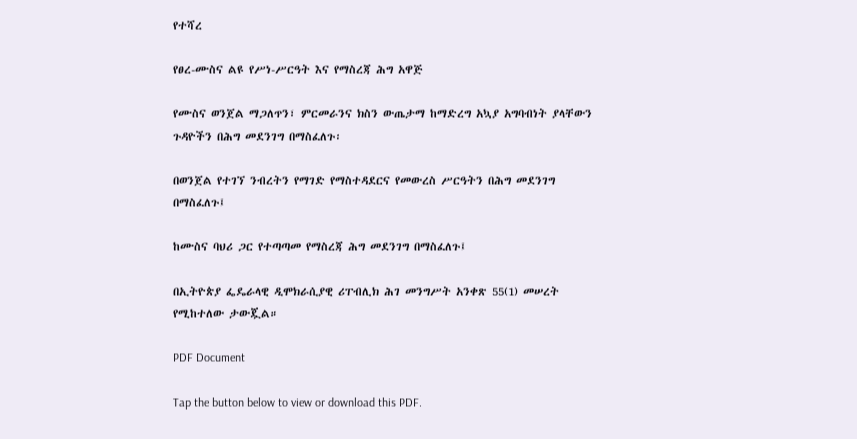የተሻረ

የፀረ-ሙስና ልዩ የሥነ-ሥርዓት እና የማስረጃ ሕግ አዋጅ

የሙስና ወንጀል ማጋለጥን፣ ምርመራንና ክስን ውጤታማ ከማድረግ አኳያ አግባብነት ያላቸውን ጉዳዮችን በሕግ መደንገግ በማስፈለጉ፡

በወንጀል የተገኘ ንብረትን የማገድ የማስተዳደርና የመውረስ ሥርዓትን በሕግ መደንገግ በማስፈለጉ፤

ከሙስና ባህሪ ጋር የተጣጣመ የማስረጃ ሕግ መደንገግ በማስፈለጉ፤

በኢትዮጵያ ፌዴራላዊ ዲሞክራሲያዊ ሪፐብሊክ ሕገ መንግሥት አንቀጽ 55(1) መሠረት የሚከተለው ታውጇል።

PDF Document

Tap the button below to view or download this PDF.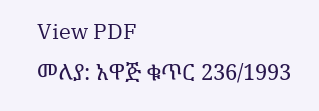View PDF
መለያ: አዋጅ ቁጥር 236/1993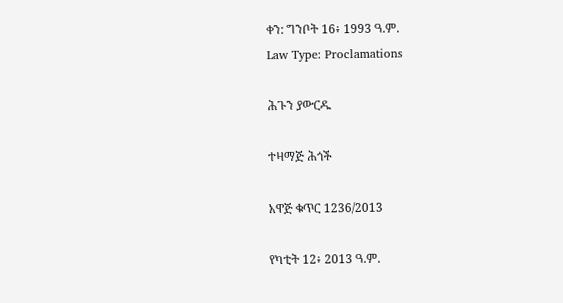ቀን: ግንቦት 16፥ 1993 ዓ.ም.
Law Type: Proclamations

ሕጉን ያውርዱ

ተዛማጅ ሕጎች

አዋጅ ቁጥር 1236/2013

የካቲት 12፥ 2013 ዓ.ም.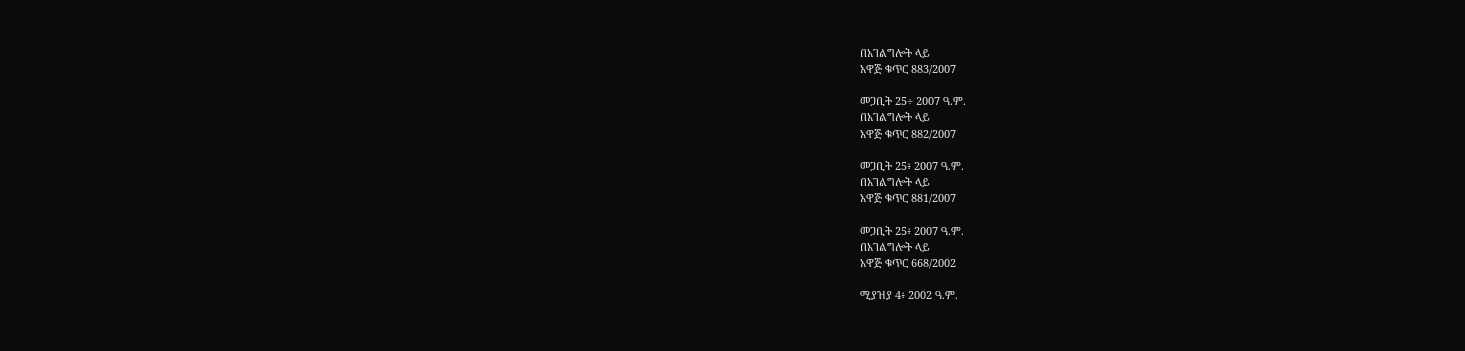በአገልግሎት ላይ
አዋጅ ቁጥር 883/2007

መጋቢት 25÷ 2007 ዓ.ም.
በአገልግሎት ላይ
አዋጅ ቁጥር 882/2007

መጋቢት 25፥ 2007 ዓ.ም.
በአገልግሎት ላይ
አዋጅ ቁጥር 881/2007

መጋቢት 25፥ 2007 ዓ.ም.
በአገልግሎት ላይ
አዋጅ ቁጥር 668/2002

ሚያዝያ 4፥ 2002 ዓ.ም.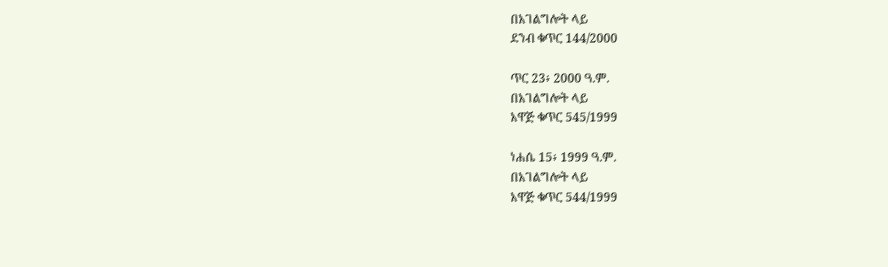በአገልግሎት ላይ
ደንብ ቁጥር 144/2000

ጥር 23፥ 2000 ዓ.ም.
በአገልግሎት ላይ
አዋጅ ቁጥር 545/1999

ነሐሴ 15፥ 1999 ዓ.ም.
በአገልግሎት ላይ
አዋጅ ቁጥር 544/1999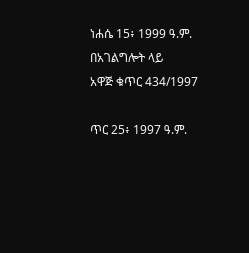ነሐሴ 15፥ 1999 ዓ.ም.
በአገልግሎት ላይ
አዋጅ ቁጥር 434/1997

ጥር 25፥ 1997 ዓ.ም.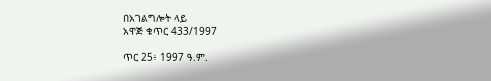በአገልግሎት ላይ
አዋጅ ቁጥር 433/1997

ጥር 25፥ 1997 ዓ.ም.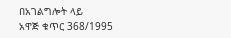በአገልግሎት ላይ
አዋጅ ቁጥር 368/1995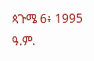ጳጉሜ 6፥ 1995 ዓ.ም.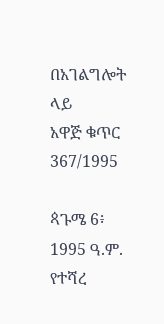በአገልግሎት ላይ
አዋጅ ቁጥር 367/1995

ጳጉሜ 6፥ 1995 ዓ.ም.
የተሻረ